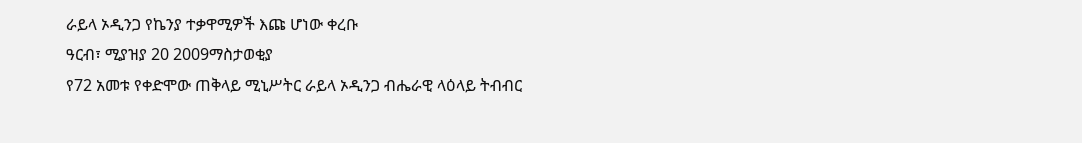ራይላ ኦዲንጋ የኬንያ ተቃዋሚዎች እጩ ሆነው ቀረቡ
ዓርብ፣ ሚያዝያ 20 2009ማስታወቂያ
የ72 አመቱ የቀድሞው ጠቅላይ ሚኒሥትር ራይላ ኦዲንጋ ብሔራዊ ላዕላይ ትብብር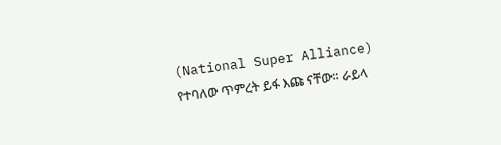(National Super Alliance) የተባለው ጥምረት ይፋ እጩ ናቸው። ራይላ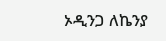ኦዲንጋ ለኬንያ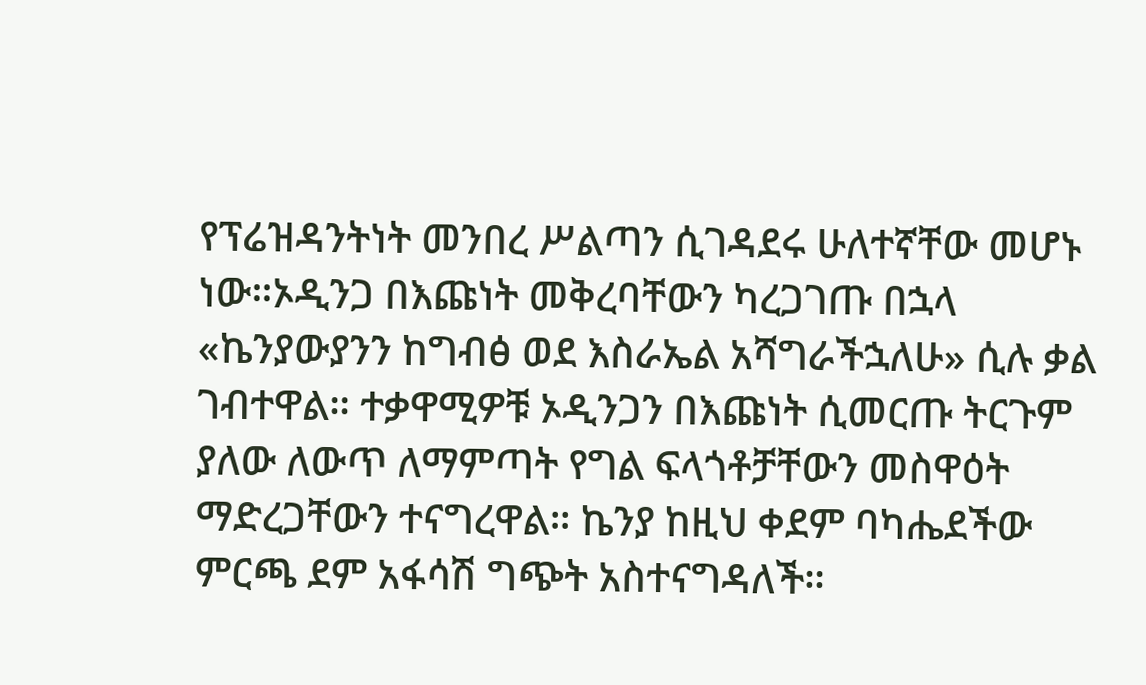የፕሬዝዳንትነት መንበረ ሥልጣን ሲገዳደሩ ሁለተኛቸው መሆኑ ነው።ኦዲንጋ በእጩነት መቅረባቸውን ካረጋገጡ በኋላ «ኬንያውያንን ከግብፅ ወደ እስራኤል አሻግራችኋለሁ» ሲሉ ቃል ገብተዋል። ተቃዋሚዎቹ ኦዲንጋን በእጩነት ሲመርጡ ትርጉም ያለው ለውጥ ለማምጣት የግል ፍላጎቶቻቸውን መስዋዕት ማድረጋቸውን ተናግረዋል። ኬንያ ከዚህ ቀደም ባካሔደችው ምርጫ ደም አፋሳሽ ግጭት አስተናግዳለች።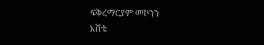ፍቅረማርያም መኮንን
እሸቴ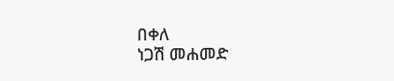በቀለ
ነጋሽ መሐመድ